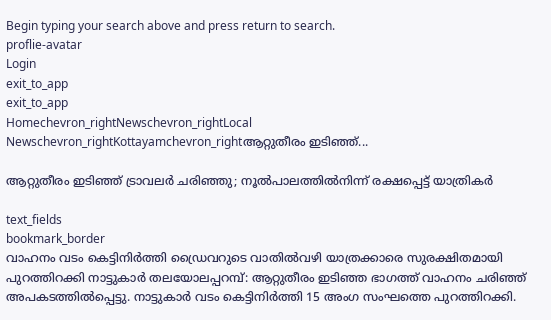Begin typing your search above and press return to search.
proflie-avatar
Login
exit_to_app
exit_to_app
Homechevron_rightNewschevron_rightLocal Newschevron_rightKottayamchevron_rightആറ്റുതീരം ഇടിഞ്ഞ്...

ആറ്റുതീരം ഇടിഞ്ഞ് ട്രാവലർ ചരിഞ്ഞു; നൂൽപാലത്തിൽനിന്ന് രക്ഷപ്പെട്ട് യാത്രികർ

text_fields
bookmark_border
വാഹനം വടം കെട്ടിനിർത്തി ഡ്രൈവറുടെ വാതിൽവഴി യാത്രക്കാരെ സുരക്ഷിതമായി പുറത്തിറക്കി നാട്ടുകാർ തലയോലപ്പറമ്പ്: ആറ്റുതീരം ഇടിഞ്ഞ ഭാഗത്ത് വാഹനം ചരിഞ്ഞ് അപകടത്തിൽപ്പെട്ടു. നാട്ടുകാർ വടം കെട്ടിനിർത്തി 15 അംഗ സംഘത്തെ പുറത്തിറക്കി.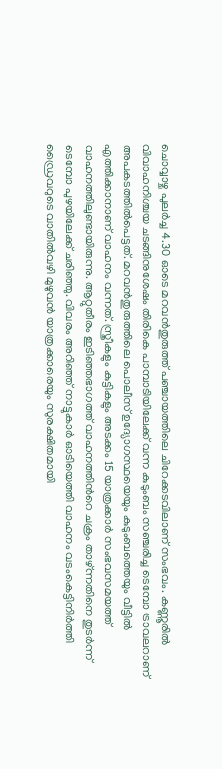ചൊവ്വാഴ്ച പുലർച്ച 4.30 ഓടെ മറവൻതുരുത്ത് പഞ്ചായത്തിലെ ചിറേക്കടവിലാണ് സംഭവം. കണ്ണൂരിൽ വിവാഹനിശ്ചയ ചടങ്ങിനുശേഷം തിരികെ പാമ്പാടിയിലേക്ക് വന്ന കുടുംബം സഞ്ചരിച്ച ടെമ്പോ ട്രാവലറാണ് അപകടത്തിൽപെട്ടത്. മറവൻതുരുത്തിലെ പൊലീസ് ഉദ്യോഗസ്ഥയെയും കുടുംബത്തെയും വീട്ടിൽ എത്തിക്കാനാണ് വാഹനം വന്നത്. സ്ത്രീകളും കുട്ടികളും അടക്കം 15 യാത്രക്കാർ സംഭവസമയത്ത് വാഹനത്തിലുണ്ടായിരുന്നു. ആറ്റുതീരം ഇടിഞ്ഞഭാഗത്ത് വാഹനത്തിന്‍റെ ചക്രം താഴ്ന്നതിനെ തുടർന്ന് ടെമ്പോ പുഴയിലേക്ക് ചരിഞ്ഞു. വിവരം അറിഞ്ഞ് നാട്ടുകാർ ഓടിയെത്തി വാഹനം വടംകെട്ടിനിർത്തി ഡ്രൈവറുടെ വാതിൽവഴി മുഴുവൻ യാത്രക്കാരെയും സുരക്ഷിതമായി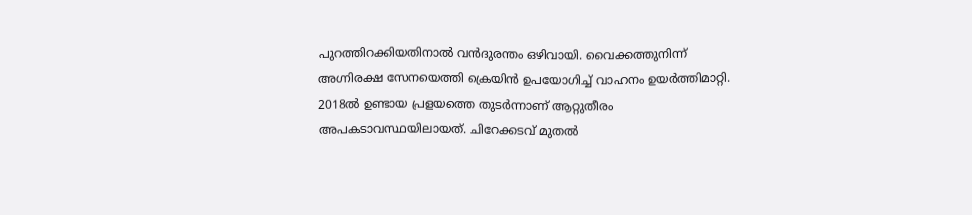പുറത്തിറക്കിയതിനാൽ വൻദുരന്തം ഒഴിവായി. വൈക്കത്തുനിന്ന് അഗ്നിരക്ഷ സേനയെത്തി ക്രെയിൻ ഉപയോഗിച്ച് വാഹനം ഉയർത്തിമാറ്റി. 2018ൽ ഉണ്ടായ പ്രളയത്തെ തുടർന്നാണ് ആറ്റുതീരം അപകടാവസ്ഥയിലായത്. ചിറേക്കടവ് മുതൽ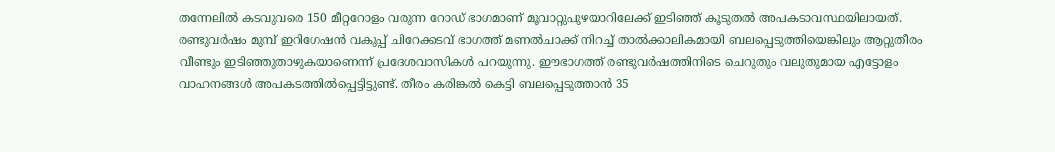തന്നേലിൽ കടവുവരെ 150 മീറ്ററോളം വരുന്ന റോഡ് ഭാഗമാണ് മൂവാറ്റുപുഴയാറിലേക്ക് ഇടിഞ്ഞ് കൂടുതൽ അപകടാവസ്ഥയിലായത്. രണ്ടുവർഷം മുമ്പ് ഇറിഗേഷൻ വകുപ്പ് ചിറേക്കടവ് ഭാഗത്ത് മണൽചാക്ക് നിറച്ച് താൽക്കാലികമായി ബലപ്പെടുത്തിയെങ്കിലും ആറ്റുതീരം വീണ്ടും ഇടിഞ്ഞുതാഴുകയാണെന്ന് പ്രദേശവാസികൾ പറയുന്നു. ഈഭാഗത്ത് രണ്ടുവർഷത്തിനിടെ ചെറുതും വലുതുമായ എട്ടോളം വാഹനങ്ങൾ അപകടത്തിൽപ്പെട്ടിട്ടുണ്ട്. തീരം കരിങ്കൽ കെട്ടി ബലപ്പെടുത്താൻ 35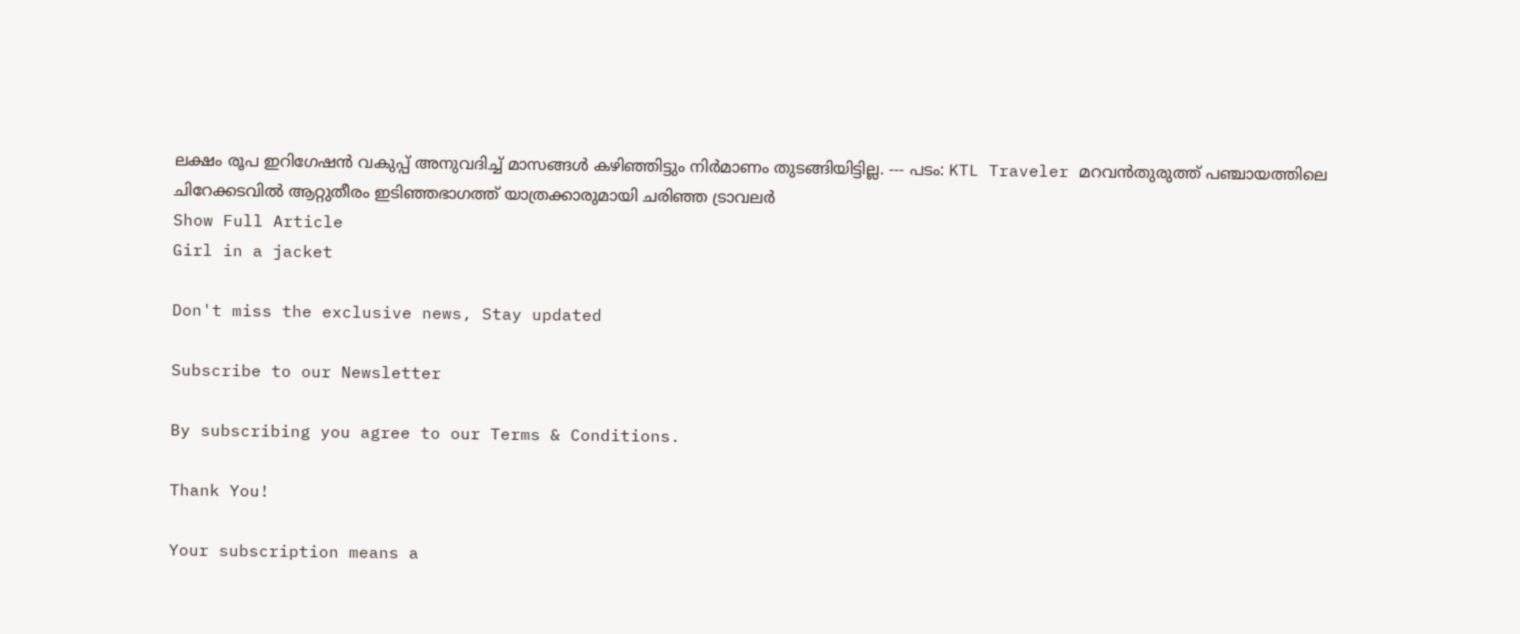ലക്ഷം രൂപ ഇറിഗേഷൻ വകുപ്പ് അനുവദിച്ച് മാസങ്ങൾ കഴിഞ്ഞിട്ടും നിർമാണം തുടങ്ങിയിട്ടില്ല. --- പടം: KTL Traveler മറവൻതുരുത്ത് പഞ്ചായത്തിലെ ചിറേക്കടവിൽ ആറ്റുതീരം ഇടിഞ്ഞഭാഗത്ത് യാത്രക്കാരുമായി ചരിഞ്ഞ ട്രാവലർ
Show Full Article
Girl in a jacket

Don't miss the exclusive news, Stay updated

Subscribe to our Newsletter

By subscribing you agree to our Terms & Conditions.

Thank You!

Your subscription means a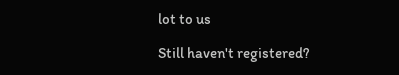lot to us

Still haven't registered?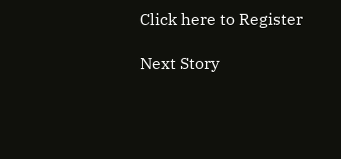Click here to Register

Next Story